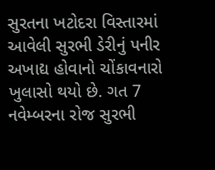સુરતના ખટોદરા વિસ્તારમાં આવેલી સુરભી ડેરીનું પનીર અખાદ્ય હોવાનો ચોંકાવનારો ખુલાસો થયો છે. ગત 7 નવેમ્બરના રોજ સુરભી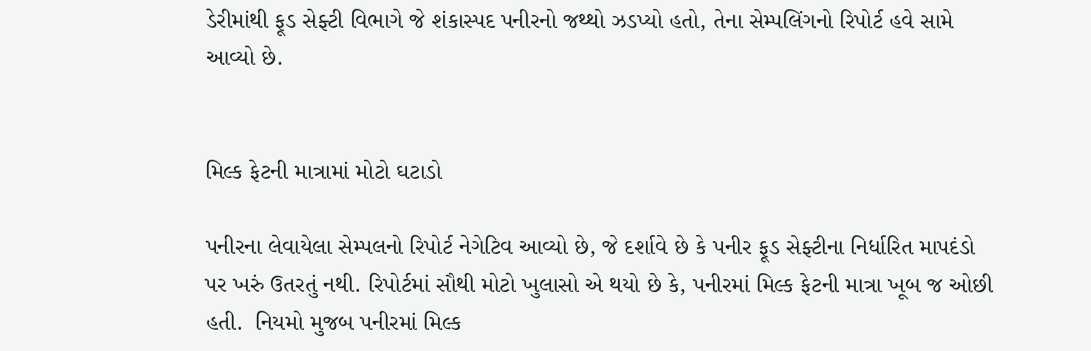ડેરીમાંથી ફૂડ સેફ્ટી વિભાગે જે શંકાસ્પદ પનીરનો જથ્થો ઝડપ્યો હતો, તેના સેમ્પલિંગનો રિપોર્ટ હવે સામે આવ્યો છે.


મિલ્ક ફેટની માત્રામાં મોટો ઘટાડો

પનીરના લેવાયેલા સેમ્પલનો રિપોર્ટ નેગેટિવ આવ્યો છે, જે દર્શાવે છે કે પનીર ફૂડ સેફ્ટીના નિર્ધારિત માપદંડો પર ખરું ઉતરતું નથી. રિપોર્ટમાં સૌથી મોટો ખુલાસો એ થયો છે કે, પનીરમાં મિલ્ક ફેટની માત્રા ખૂબ જ ઓછી હતી.  નિયમો મુજબ પનીરમાં મિલ્ક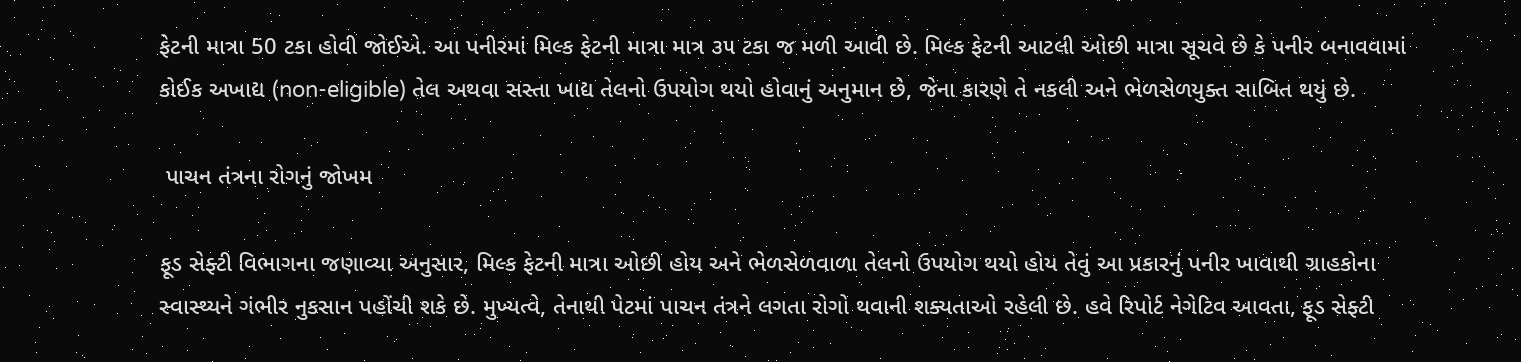ફેટની માત્રા 50 ટકા હોવી જોઈએ. આ પનીરમાં મિલ્ક ફેટની માત્રા માત્ર ૩૫ ટકા જ મળી આવી છે. મિલ્ક ફેટની આટલી ઓછી માત્રા સૂચવે છે કે પનીર બનાવવામાં કોઈક અખાદ્ય (non-eligible) તેલ અથવા સસ્તા ખાદ્ય તેલનો ઉપયોગ થયો હોવાનું અનુમાન છે, જેના કારણે તે નકલી અને ભેળસેળયુક્ત સાબિત થયું છે.

 પાચન તંત્રના રોગનું જોખમ

ફૂડ સેફ્ટી વિભાગના જણાવ્યા અનુસાર, મિલ્ક ફેટની માત્રા ઓછી હોય અને ભેળસેળવાળા તેલનો ઉપયોગ થયો હોય તેવું આ પ્રકારનું પનીર ખાવાથી ગ્રાહકોના સ્વાસ્થ્યને ગંભીર નુકસાન પહોંચી શકે છે. મુખ્યત્વે, તેનાથી પેટમાં પાચન તંત્રને લગતા રોગો થવાની શક્યતાઓ રહેલી છે. હવે રિપોર્ટ નેગેટિવ આવતા, ફૂડ સેફ્ટી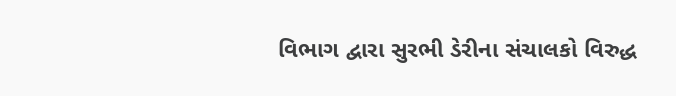વિભાગ દ્વારા સુરભી ડેરીના સંચાલકો વિરુદ્ધ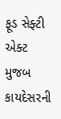ફૂડ સેફ્ટી એક્ટ મુજબ કાયદેસરની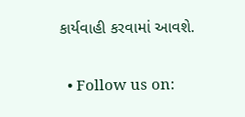કાર્યવાહી કરવામાં આવશે.

  • Follow us on: